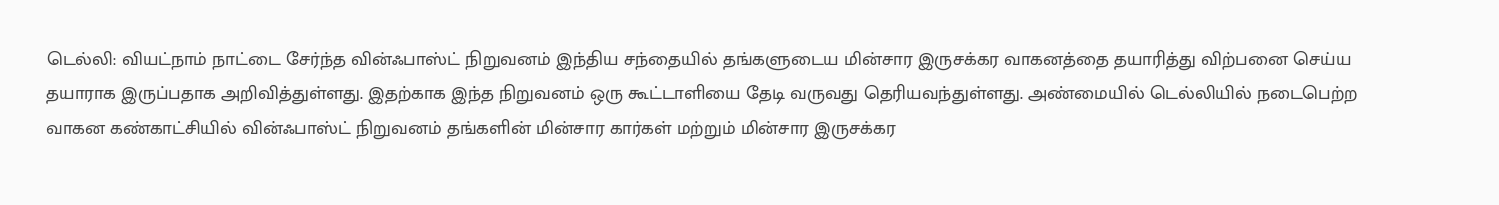டெல்லி: வியட்நாம் நாட்டை சேர்ந்த வின்ஃபாஸ்ட் நிறுவனம் இந்திய சந்தையில் தங்களுடைய மின்சார இருசக்கர வாகனத்தை தயாரித்து விற்பனை செய்ய தயாராக இருப்பதாக அறிவித்துள்ளது. இதற்காக இந்த நிறுவனம் ஒரு கூட்டாளியை தேடி வருவது தெரியவந்துள்ளது. அண்மையில் டெல்லியில் நடைபெற்ற வாகன கண்காட்சியில் வின்ஃபாஸ்ட் நிறுவனம் தங்களின் மின்சார கார்கள் மற்றும் மின்சார இருசக்கர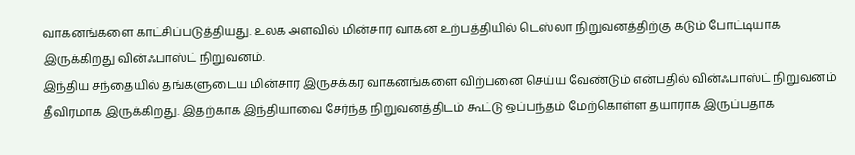வாகனங்களை காட்சிப்படுத்தியது. உலக அளவில் மின்சார வாகன உற்பத்தியில் டெஸ்லா நிறுவனத்திற்கு கடும் போட்டியாக இருக்கிறது வின்ஃபாஸ்ட் நிறுவனம்.
இந்திய சந்தையில் தங்களுடைய மின்சார இருசக்கர வாகனங்களை விற்பனை செய்ய வேண்டும் என்பதில் வின்ஃபாஸ்ட் நிறுவனம் தீவிரமாக இருக்கிறது. இதற்காக இந்தியாவை சேர்ந்த நிறுவனத்திடம் கூட்டு ஒப்பந்தம் மேற்கொள்ள தயாராக இருப்பதாக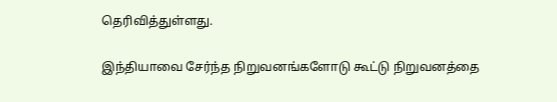தெரிவித்துள்ளது.

இந்தியாவை சேர்ந்த நிறுவனங்களோடு கூட்டு நிறுவனத்தை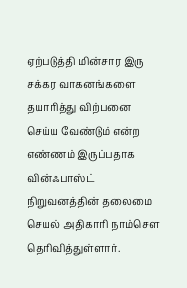ஏற்படுத்தி மின்சார இரு சக்கர வாகனங்களை தயாரித்து விற்பனை செய்ய வேண்டும் என்ற எண்ணம் இருப்பதாக வின்ஃபாஸ்ட் நிறுவனத்தின் தலைமை செயல் அதிகாரி நாம்சௌ தெரிவித்துள்ளார்.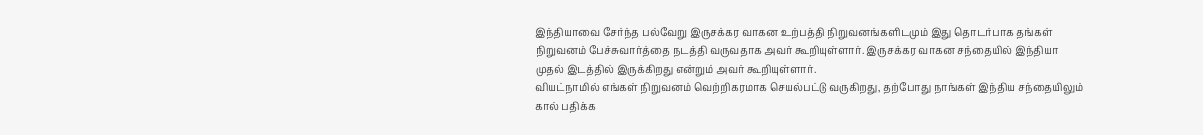இந்தியாவை சேர்ந்த பல்வேறு இருசக்கர வாகன உற்பத்தி நிறுவனங்களிடமும் இது தொடர்பாக தங்கள் நிறுவனம் பேச்சுவார்த்தை நடத்தி வருவதாக அவர் கூறியுள்ளார். இருசக்கர வாகன சந்தையில் இந்தியா முதல் இடத்தில் இருக்கிறது என்றும் அவர் கூறியுள்ளார்.
வியட்நாமில் எங்கள் நிறுவனம் வெற்றிகரமாக செயல்பட்டு வருகிறது, தற்போது நாங்கள் இந்திய சந்தையிலும் கால் பதிக்க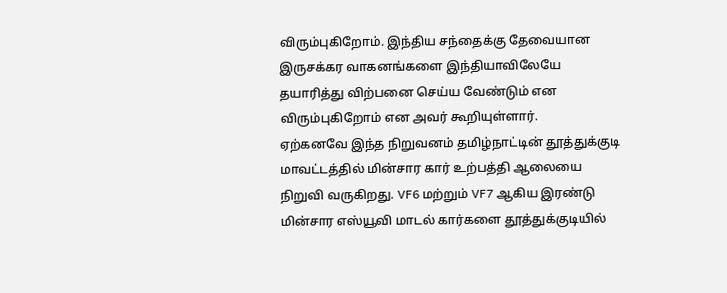விரும்புகிறோம். இந்திய சந்தைக்கு தேவையான இருசக்கர வாகனங்களை இந்தியாவிலேயே தயாரித்து விற்பனை செய்ய வேண்டும் என விரும்புகிறோம் என அவர் கூறியுள்ளார்.
ஏற்கனவே இந்த நிறுவனம் தமிழ்நாட்டின் தூத்துக்குடி மாவட்டத்தில் மின்சார கார் உற்பத்தி ஆலையை நிறுவி வருகிறது. VF6 மற்றும் VF7 ஆகிய இரண்டு மின்சார எஸ்யூவி மாடல் கார்களை தூத்துக்குடியில்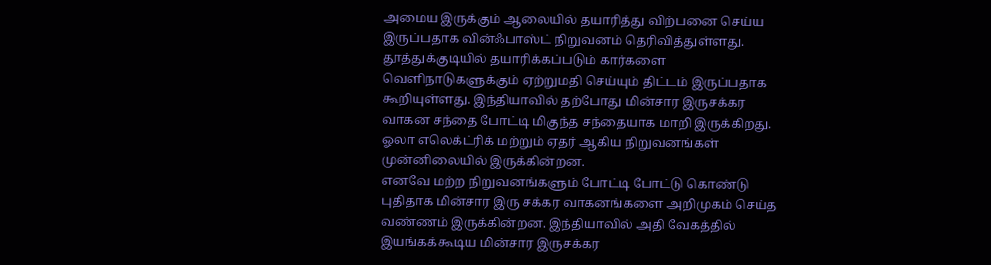அமைய இருக்கும் ஆலையில் தயாரித்து விற்பனை செய்ய இருப்பதாக வின்ஃபாஸ்ட் நிறுவனம் தெரிவித்துள்ளது.
தூத்துக்குடியில் தயாரிக்கப்படும் கார்களை வெளிநாடுகளுக்கும் ஏற்றுமதி செய்யும் திட்டம் இருப்பதாக கூறியுள்ளது. இந்தியாவில் தற்போது மின்சார இருசக்கர வாகன சந்தை போட்டி மிகுந்த சந்தையாக மாறி இருக்கிறது. ஓலா எலெக்ட்ரிக் மற்றும் ஏதர் ஆகிய நிறுவனங்கள் முன்னிலையில் இருக்கின்றன.
எனவே மற்ற நிறுவனங்களும் போட்டி போட்டு கொண்டு புதிதாக மின்சார இரு சக்கர வாகனங்களை அறிமுகம் செய்த வண்ணம் இருக்கின்றன. இந்தியாவில் அதி வேகத்தில் இயங்கக்கூடிய மின்சார இருசக்கர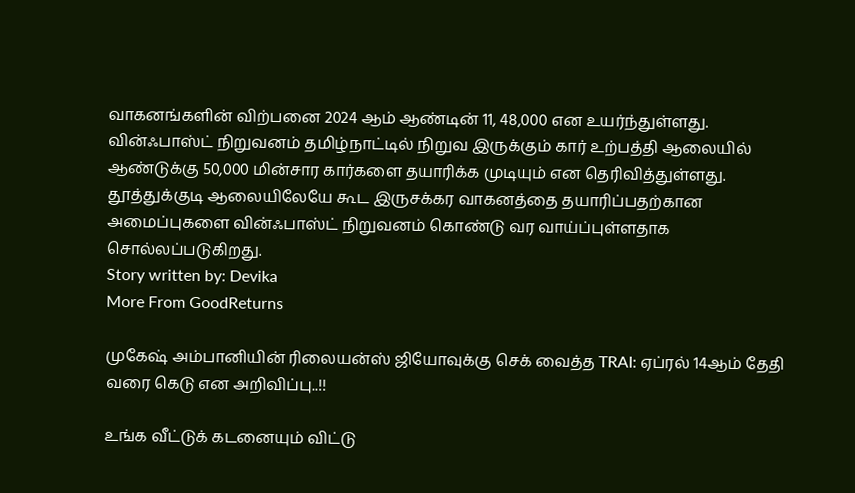வாகனங்களின் விற்பனை 2024 ஆம் ஆண்டின் 11, 48,000 என உயர்ந்துள்ளது.
வின்ஃபாஸ்ட் நிறுவனம் தமிழ்நாட்டில் நிறுவ இருக்கும் கார் உற்பத்தி ஆலையில் ஆண்டுக்கு 50,000 மின்சார கார்களை தயாரிக்க முடியும் என தெரிவித்துள்ளது. தூத்துக்குடி ஆலையிலேயே கூட இருசக்கர வாகனத்தை தயாரிப்பதற்கான அமைப்புகளை வின்ஃபாஸ்ட் நிறுவனம் கொண்டு வர வாய்ப்புள்ளதாக சொல்லப்படுகிறது.
Story written by: Devika
More From GoodReturns

முகேஷ் அம்பானியின் ரிலையன்ஸ் ஜியோவுக்கு செக் வைத்த TRAI: ஏப்ரல் 14ஆம் தேதி வரை கெடு என அறிவிப்பு..!!

உங்க வீட்டுக் கடனையும் விட்டு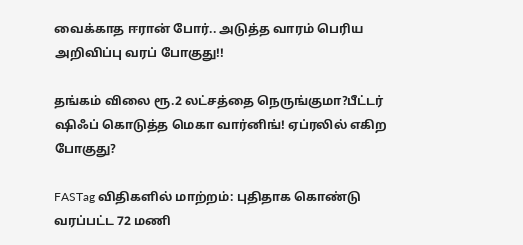வைக்காத ஈரான் போர்.. அடுத்த வாரம் பெரிய அறிவிப்பு வரப் போகுது!!

தங்கம் விலை ரூ.2 லட்சத்தை நெருங்குமா?பீட்டர் ஷிஃப் கொடுத்த மெகா வார்னிங்! ஏப்ரலில் எகிற போகுது?

FASTag விதிகளில் மாற்றம்: புதிதாக கொண்டு வரப்பட்ட 72 மணி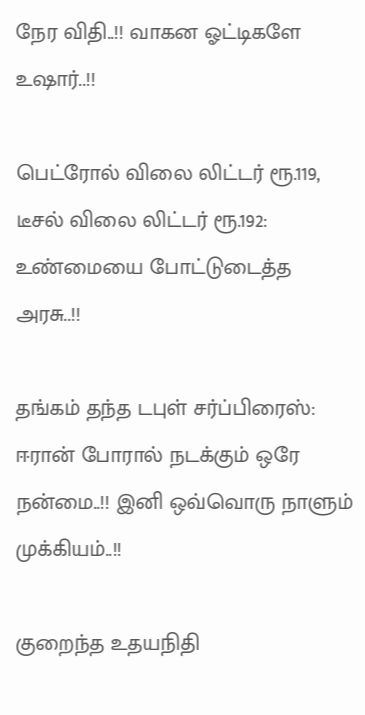நேர விதி..!! வாகன ஓட்டிகளே உஷார்..!!

பெட்ரோல் விலை லிட்டர் ரூ.119, டீசல் விலை லிட்டர் ரூ.192: உண்மையை போட்டுடைத்த அரசு..!!

தங்கம் தந்த டபுள் சர்ப்பிரைஸ்: ஈரான் போரால் நடக்கும் ஒரே நன்மை..!! இனி ஒவ்வொரு நாளும் முக்கியம்..!!

குறைந்த உதயநிதி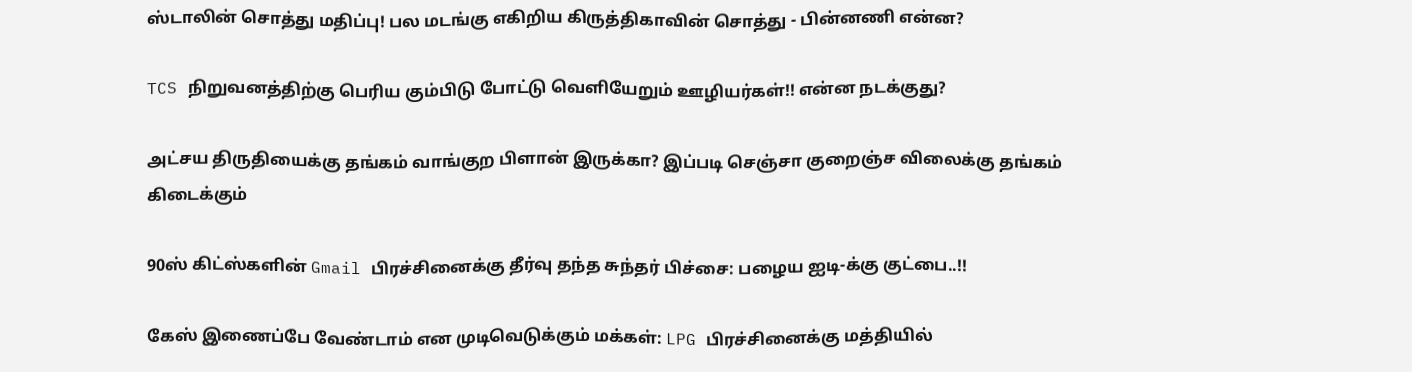ஸ்டாலின் சொத்து மதிப்பு! பல மடங்கு எகிறிய கிருத்திகாவின் சொத்து - பின்னணி என்ன?

TCS நிறுவனத்திற்கு பெரிய கும்பிடு போட்டு வெளியேறும் ஊழியர்கள்!! என்ன நடக்குது?

அட்சய திருதியைக்கு தங்கம் வாங்குற பிளான் இருக்கா? இப்படி செஞ்சா குறைஞ்ச விலைக்கு தங்கம் கிடைக்கும்

90ஸ் கிட்ஸ்களின் Gmail பிரச்சினைக்கு தீர்வு தந்த சுந்தர் பிச்சை: பழைய ஐடி-க்கு குட்பை..!!

கேஸ் இணைப்பே வேண்டாம் என முடிவெடுக்கும் மக்கள்: LPG பிரச்சினைக்கு மத்தியில்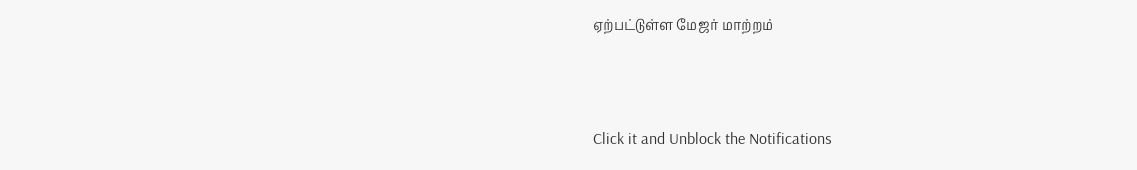ஏற்பட்டுள்ள மேஜர் மாற்றம்



Click it and Unblock the Notifications